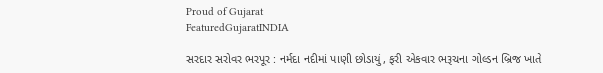Proud of Gujarat
FeaturedGujaratINDIA

સરદાર સરોવર ભરપૂર : નર્મદા નદીમાં પાણી છોડાયું, ફરી એકવાર ભરૂચના ગોલ્ડન બ્રિજ ખાતે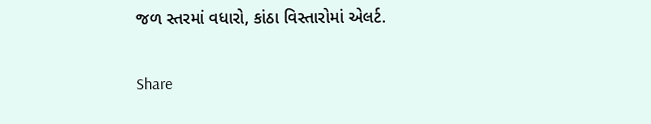જળ સ્તરમાં વધારો, કાંઠા વિસ્તારોમાં એલર્ટ.

Share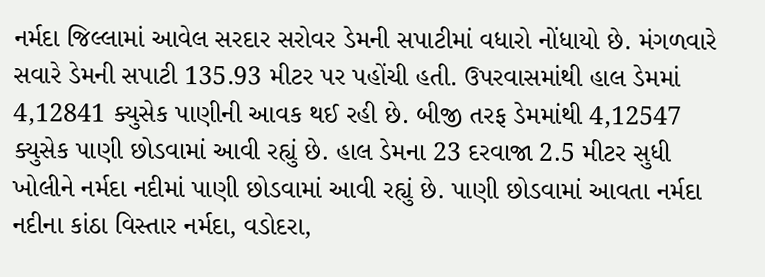નર્મદા જિલ્લામાં આવેલ સરદાર સરોવર ડેમની સપાટીમાં વધારો નોંધાયો છે. મંગળવારે સવારે ડેમની સપાટી 135.93 મીટર પર પહોંચી હતી. ઉપરવાસમાંથી હાલ ડેમમાં 4,12841 ક્યુસેક પાણીની આવક થઈ રહી છે. બીજી તરફ ડેમમાંથી 4,12547 ક્યુસેક પાણી છોડવામાં આવી રહ્યું છે. હાલ ડેમના 23 દરવાજા 2.5 મીટર સુધી ખોલીને નર્મદા નદીમાં પાણી છોડવામાં આવી રહ્યું છે. પાણી છોડવામાં આવતા નર્મદા નદીના કાંઠા વિસ્તાર નર્મદા, વડોદરા,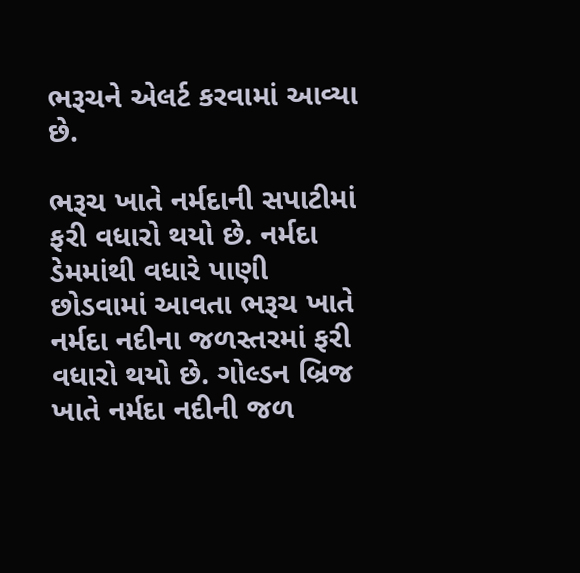ભરૂચને એલર્ટ કરવામાં આવ્યા છે.

ભરૂચ ખાતે નર્મદાની સપાટીમાં ફરી વધારો થયો છે. નર્મદા ડેમમાંથી વધારે પાણી છોડવામાં આવતા ભરૂચ ખાતે નર્મદા નદીના જળસ્તરમાં ફરી વધારો થયો છે. ગોલ્ડન બ્રિજ ખાતે નર્મદા નદીની જળ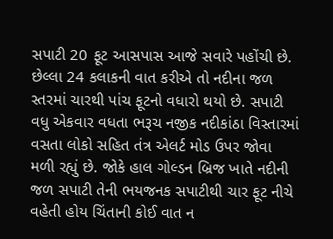સપાટી 20 ફૂટ આસપાસ આજે સવારે પહોંચી છે. છેલ્લા 24 કલાકની વાત કરીએ તો નદીના જળ સ્તરમાં ચારથી પાંચ ફૂટનો વધારો થયો છે. સપાટી વધુ એકવાર વધતા ભરૂચ નજીક નદીકાંઠા વિસ્તારમાં વસતા લોકો સહિત તંત્ર એલર્ટ મોડ ઉપર જોવા મળી રહ્યું છે. જોકે હાલ ગોલ્ડન બ્રિજ ખાતે નદીની જળ સપાટી તેની ભયજનક સપાટીથી ચાર ફૂટ નીચે વહેતી હોય ચિંતાની કોઈ વાત ન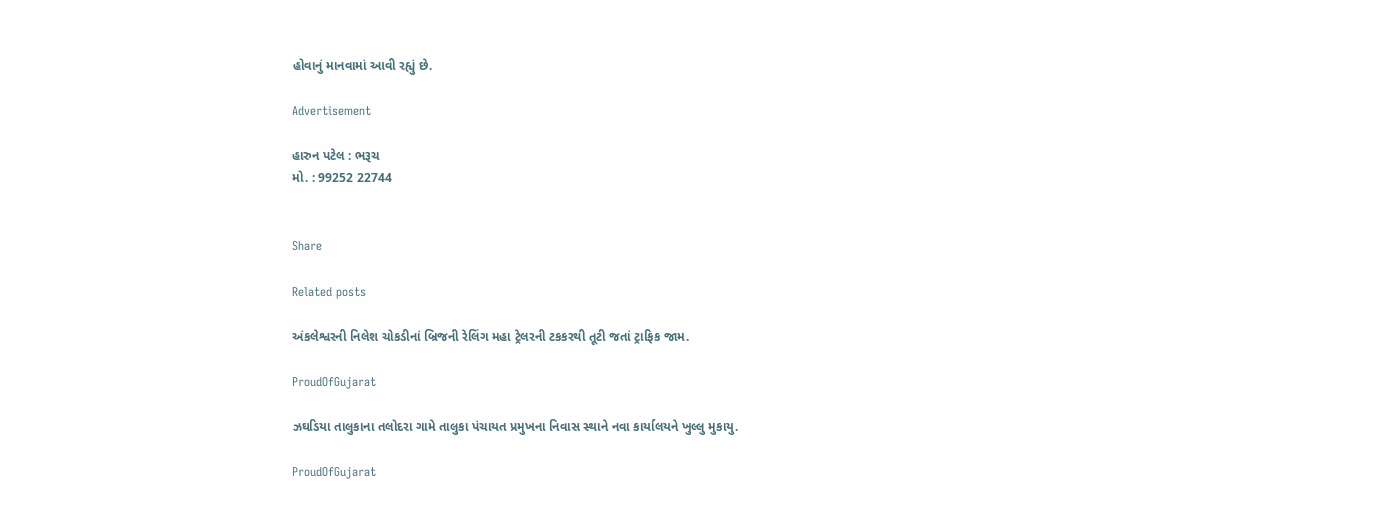હોવાનું માનવામાં આવી રહ્યું છે.

Advertisement

હારુન પટેલ : ભરૂચ
મો. : 99252 22744


Share

Related posts

અંકલેશ્વરની નિલેશ ચોકડીનાં બ્રિજની રેલિંગ મહા ટ્રેલરની ટકકરથી તૂટી જતાં ટ્રાફિક જામ.

ProudOfGujarat

ઝઘડિયા તાલુકાના તલોદરા ગામે તાલુકા પંચાયત પ્રમુખના નિવાસ સ્થાને નવા કાર્યાલયને ખુલ્લુ મુકાયુ.

ProudOfGujarat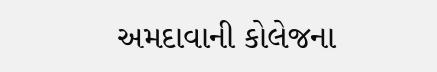અમદાવાની કોલેજના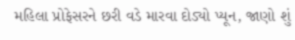મહિલા પ્રોફેસરને છરી વડે મારવા દોડ્યો પ્યૂન, જાણો શું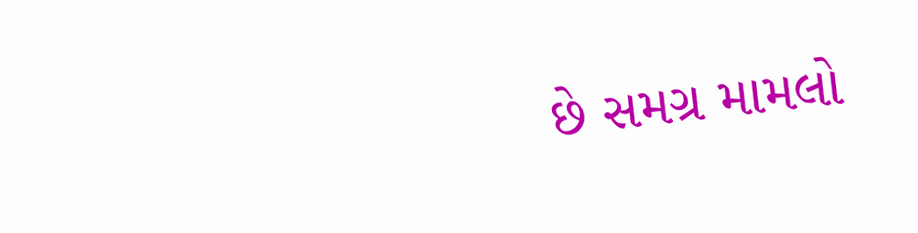છે સમગ્ર મામલો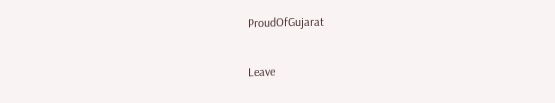ProudOfGujarat

Leave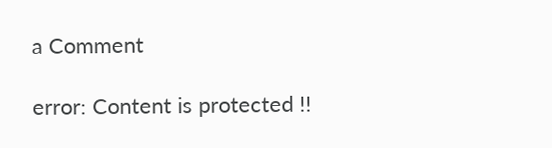a Comment

error: Content is protected !!